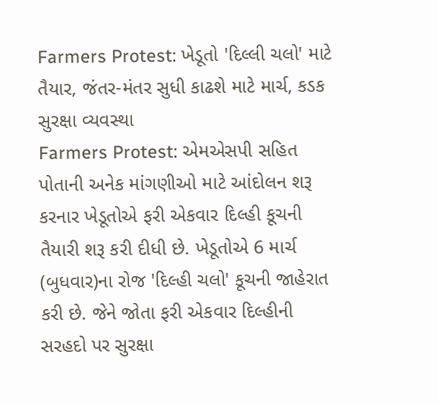Farmers Protest: ખેડૂતો 'દિલ્લી ચલો' માટે તૈયાર, જંતર-મંતર સુધી કાઢશે માટે માર્ચ, કડક સુરક્ષા વ્યવસ્થા
Farmers Protest: એમએસપી સહિત પોતાની અનેક માંગણીઓ માટે આંદોલન શરૂ કરનાર ખેડૂતોએ ફરી એકવાર દિલ્હી કૂચની તૈયારી શરૂ કરી દીધી છે. ખેડૂતોએ 6 માર્ચ (બુધવાર)ના રોજ 'દિલ્હી ચલો' કૂચની જાહેરાત કરી છે. જેને જોતા ફરી એકવાર દિલ્હીની સરહદો પર સુરક્ષા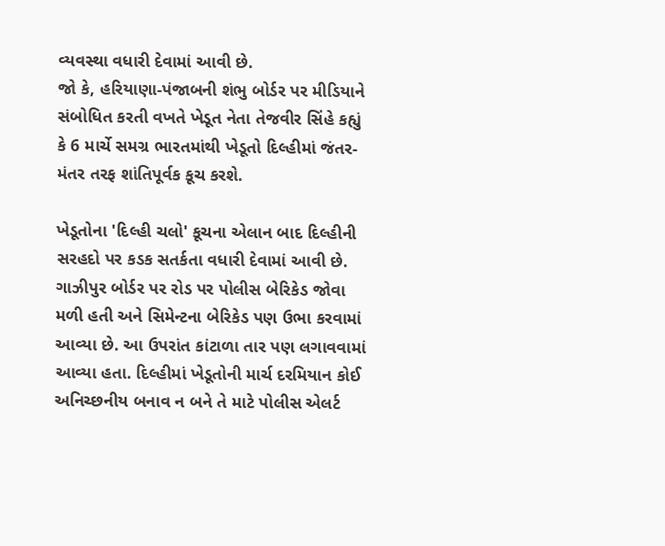વ્યવસ્થા વધારી દેવામાં આવી છે.
જો કે, હરિયાણા-પંજાબની શંભુ બોર્ડર પર મીડિયાને સંબોધિત કરતી વખતે ખેડૂત નેતા તેજવીર સિંહે કહ્યું કે 6 માર્ચે સમગ્ર ભારતમાંથી ખેડૂતો દિલ્હીમાં જંતર-મંતર તરફ શાંતિપૂર્વક કૂચ કરશે.

ખેડૂતોના 'દિલ્હી ચલો' કૂચના એલાન બાદ દિલ્હીની સરહદો પર કડક સતર્કતા વધારી દેવામાં આવી છે. ગાઝીપુર બોર્ડર પર રોડ પર પોલીસ બેરિકેડ જોવા મળી હતી અને સિમેન્ટના બેરિકેડ પણ ઉભા કરવામાં આવ્યા છે. આ ઉપરાંત કાંટાળા તાર પણ લગાવવામાં આવ્યા હતા. દિલ્હીમાં ખેડૂતોની માર્ચ દરમિયાન કોઈ અનિચ્છનીય બનાવ ન બને તે માટે પોલીસ એલર્ટ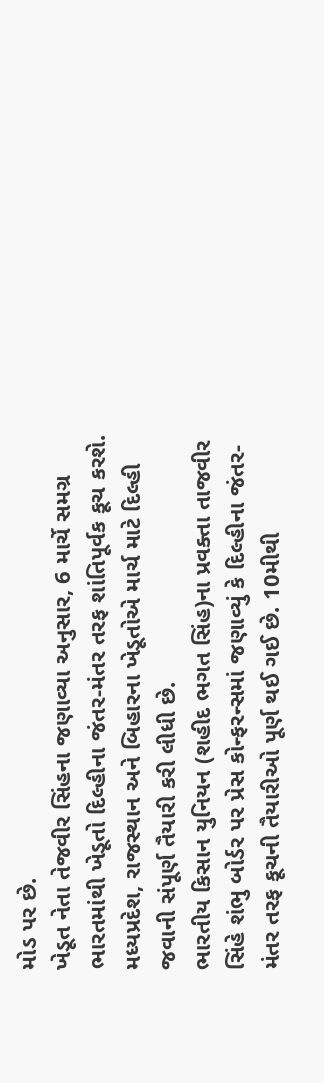મોડ પર છે.
ખેડૂત નેતા તેજવીર સિંહના જણાવ્યા અનુસાર, 6 માર્ચે સમગ્ર ભારતમાંથી ખેડૂતો દિલ્હીના જંતર-મંતર તરફ શાંતિપૂર્વક કૂચ કરશે. મધ્યપ્રદેશ, રાજસ્થાન અને બિહારના ખેડૂતોએ માર્ચ માટે દિલ્હી જવાની સંપૂર્ણ તૈયારી કરી લીધી છે.
ભારતીય કિસાન યુનિયન (શહીદ ભગત સિંહ)ના પ્રવક્તા તાજવીર સિંહે શંભુ બોર્ડર પર પ્રેસ કોન્ફરન્સમાં જણાવ્યું કે દિલ્હીના જંતર-મંતર તરફ કૂચની તૈયારીઓ પૂર્ણ થઈ ગઈ છે. 10મીથી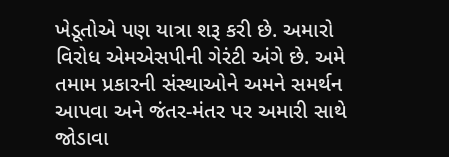ખેડૂતોએ પણ યાત્રા શરૂ કરી છે. અમારો વિરોધ એમએસપીની ગેરંટી અંગે છે. અમે તમામ પ્રકારની સંસ્થાઓને અમને સમર્થન આપવા અને જંતર-મંતર પર અમારી સાથે જોડાવા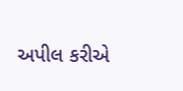અપીલ કરીએ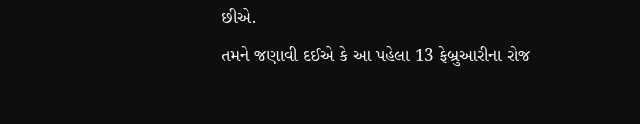છીએ.
તમને જણાવી દઈએ કે આ પહેલા 13 ફેબ્રુઆરીના રોજ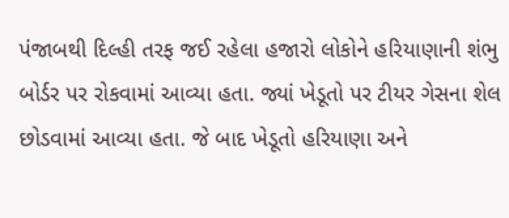પંજાબથી દિલ્હી તરફ જઈ રહેલા હજારો લોકોને હરિયાણાની શંભુ બોર્ડર પર રોકવામાં આવ્યા હતા. જ્યાં ખેડૂતો પર ટીયર ગેસના શેલ છોડવામાં આવ્યા હતા. જે બાદ ખેડૂતો હરિયાણા અને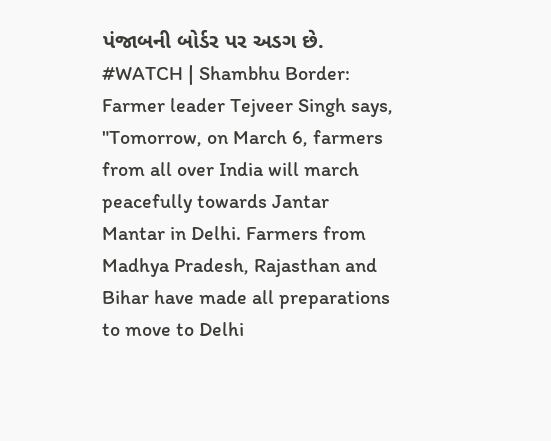પંજાબની બોર્ડર પર અડગ છે.
#WATCH | Shambhu Border: Farmer leader Tejveer Singh says, "Tomorrow, on March 6, farmers from all over India will march peacefully towards Jantar Mantar in Delhi. Farmers from Madhya Pradesh, Rajasthan and Bihar have made all preparations to move to Delhi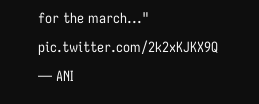for the march..." pic.twitter.com/2k2xKJKX9Q
— ANI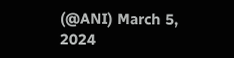(@ANI) March 5, 2024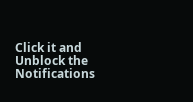Click it and Unblock the Notifications